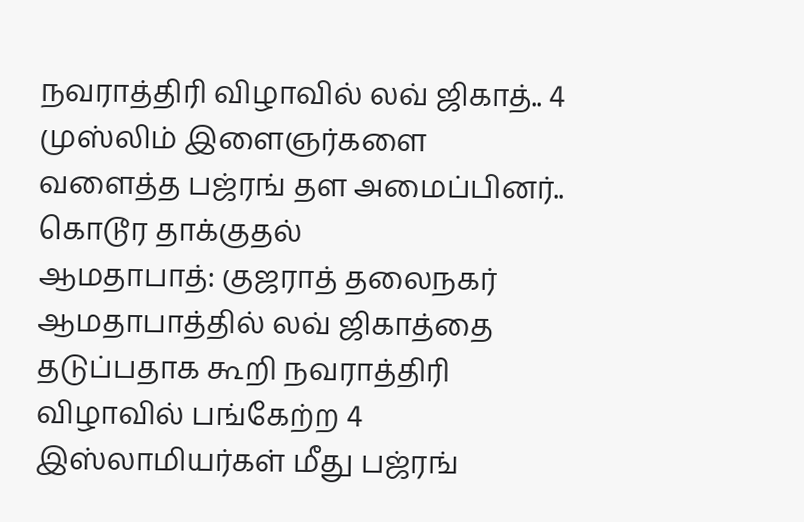நவராத்திரி விழாவில் லவ் ஜிகாத்.. 4 முஸ்லிம் இளைஞர்களை வளைத்த பஜ்ரங் தள அமைப்பினர்.. கொடூர தாக்குதல்
ஆமதாபாத்: குஜராத் தலைநகர் ஆமதாபாத்தில் லவ் ஜிகாத்தை தடுப்பதாக கூறி நவராத்திரி விழாவில் பங்கேற்ற 4 இஸ்லாமியர்கள் மீது பஜ்ரங்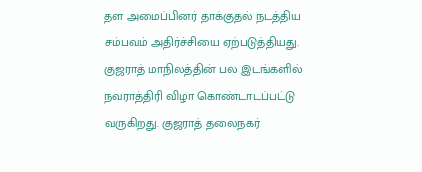தள அமைப்பினர் தாக்குதல் நடத்திய சம்பவம் அதிர்ச்சியை ஏற்படுத்தியது.
குஜராத் மாநிலத்தின் பல இடங்களில் நவராத்திரி விழா கொண்டாடப்பட்டு வருகிறது. குஜராத் தலைநகர்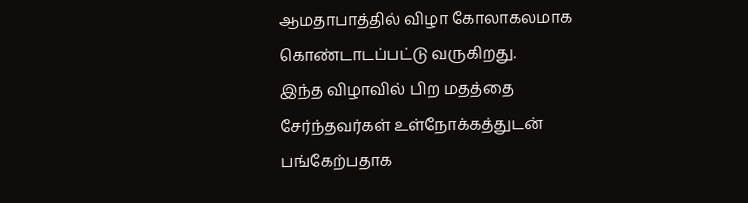ஆமதாபாத்தில் விழா கோலாகலமாக கொண்டாடப்பட்டு வருகிறது.
இந்த விழாவில் பிற மதத்தை சேர்ந்தவர்கள் உள்நோக்கத்துடன் பங்கேற்பதாக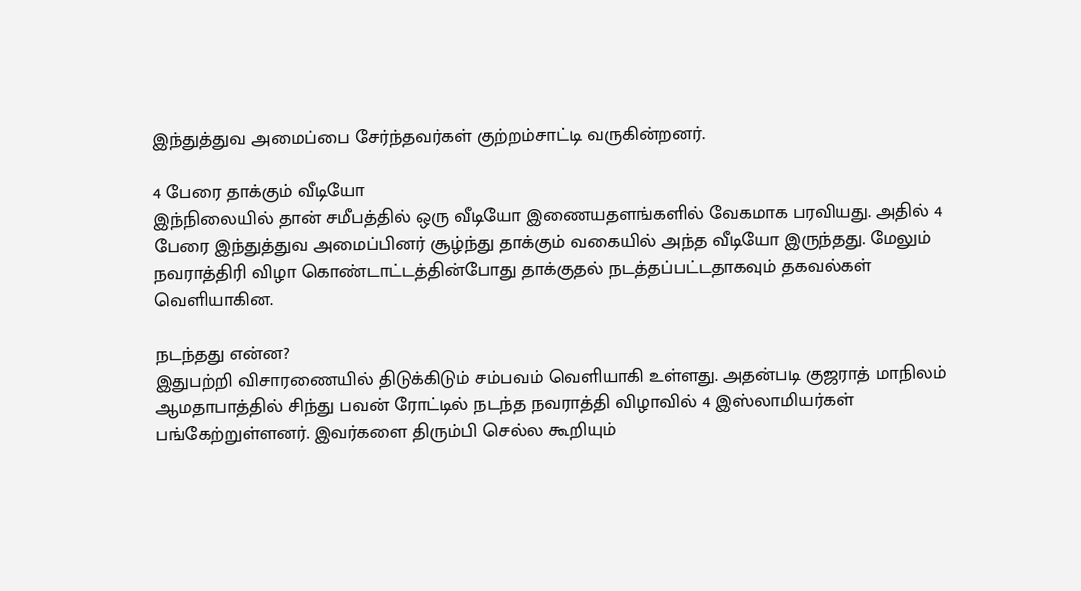இந்துத்துவ அமைப்பை சேர்ந்தவர்கள் குற்றம்சாட்டி வருகின்றனர்.

4 பேரை தாக்கும் வீடியோ
இந்நிலையில் தான் சமீபத்தில் ஒரு வீடியோ இணையதளங்களில் வேகமாக பரவியது. அதில் 4 பேரை இந்துத்துவ அமைப்பினர் சூழ்ந்து தாக்கும் வகையில் அந்த வீடியோ இருந்தது. மேலும் நவராத்திரி விழா கொண்டாட்டத்தின்போது தாக்குதல் நடத்தப்பட்டதாகவும் தகவல்கள் வெளியாகின.

நடந்தது என்ன?
இதுபற்றி விசாரணையில் திடுக்கிடும் சம்பவம் வெளியாகி உள்ளது. அதன்படி குஜராத் மாநிலம் ஆமதாபாத்தில் சிந்து பவன் ரோட்டில் நடந்த நவராத்தி விழாவில் 4 இஸ்லாமியர்கள் பங்கேற்றுள்ளனர். இவர்களை திரும்பி செல்ல கூறியும்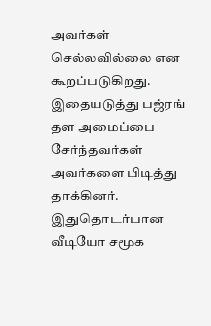அவர்கள் செல்லவில்லை என கூறப்படுகிறது. இதையடுத்து பஜ்ரங் தள அமைப்பை சேர்ந்தவர்கள் அவர்களை பிடித்து தாக்கினர். இதுதொடர்பான வீடியோ சமூக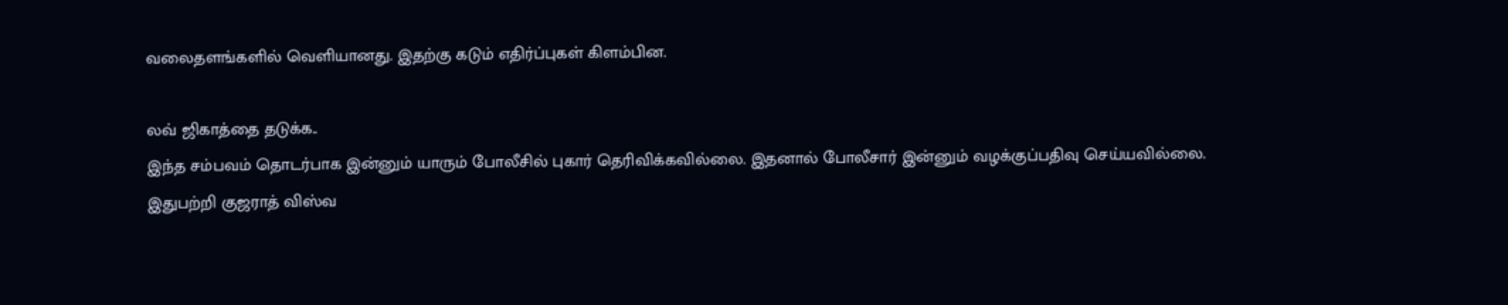வலைதளங்களில் வெளியானது. இதற்கு கடும் எதிர்ப்புகள் கிளம்பின.

லவ் ஜிகாத்தை தடுக்க..
இந்த சம்பவம் தொடர்பாக இன்னும் யாரும் போலீசில் புகார் தெரிவிக்கவில்லை. இதனால் போலீசார் இன்னும் வழக்குப்பதிவு செய்யவில்லை. இதுபற்றி குஜராத் விஸ்வ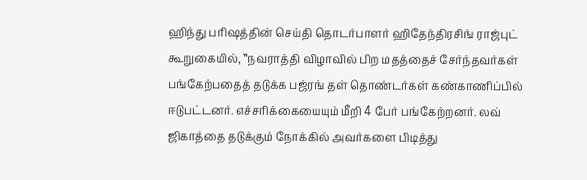ஹிந்து பரிஷத்தின் செய்தி தொடர்பாளர் ஹிதேந்திரசிங் ராஜ்புட் கூறுகையில், ‛‛நவராத்தி விழாவில் பிற மதத்தைச் சேர்ந்தவர்கள் பங்கேற்பதைத் தடுக்க பஜ்ரங் தள் தொண்டர்கள் கண்காணிப்பில் ஈடுபட்டனர். எச்சரிக்கையையும் மீறி 4 பேர் பங்கேற்றனர். லவ் ஜிகாத்தை தடுக்கும் நோக்கில் அவர்களை பிடித்து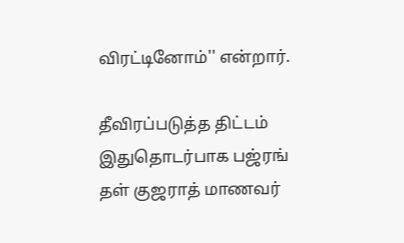விரட்டினோம்'' என்றார்.

தீவிரப்படுத்த திட்டம்
இதுதொடர்பாக பஜ்ரங் தள் குஜராத் மாணவர்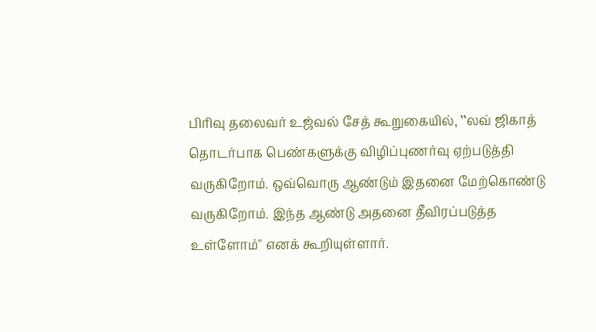பிரிவு தலைவர் உஜ்வல் சேத் கூறுகையில், ‛‛லவ் ஜிகாத் தொடர்பாக பெண்களுக்கு விழிப்புணர்வு ஏற்படுத்தி வருகிறோம். ஒவ்வொரு ஆண்டும் இதனை மேற்கொண்டு வருகிறோம். இந்த ஆண்டு அதனை தீவிரப்படுத்த உள்ளோம்'' எனக் கூறியுள்ளார்.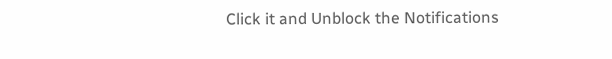Click it and Unblock the Notifications